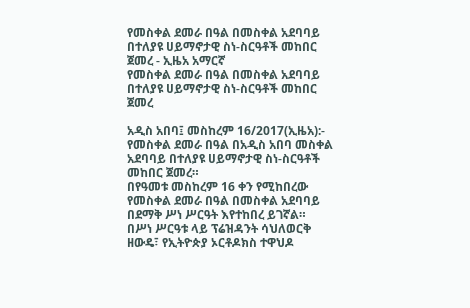የመስቀል ደመራ በዓል በመስቀል አደባባይ በተለያዩ ሀይማኖታዊ ስነ-ስርዓቶች መከበር ጀመረ - ኢዜአ አማርኛ
የመስቀል ደመራ በዓል በመስቀል አደባባይ በተለያዩ ሀይማኖታዊ ስነ-ስርዓቶች መከበር ጀመረ

አዲስ አበባ፤ መስከረም 16/2017(ኢዜአ):- የመስቀል ደመራ በዓል በአዲስ አበባ መስቀል አደባባይ በተለያዩ ሀይማኖታዊ ስነ-ስርዓቶች መከበር ጀመረ።
በየዓመቱ መስከረም 16 ቀን የሚከበረው የመስቀል ደመራ በዓል በመስቀል አደባባይ በደማቅ ሥነ ሥርዓት እየተከበረ ይገኛል።
በሥነ ሥርዓቱ ላይ ፕሬዝዳንት ሳህለወርቅ ዘውዴ፣ የኢትዮጵያ ኦርቶዶክስ ተዋህዶ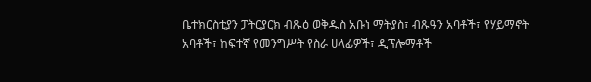ቤተክርስቲያን ፓትርያርክ ብጹዕ ወቅዱስ አቡነ ማትያስ፣ ብጹዓን አባቶች፣ የሃይማኖት አባቶች፣ ከፍተኛ የመንግሥት የስራ ሀላፊዎች፣ ዲፕሎማቶች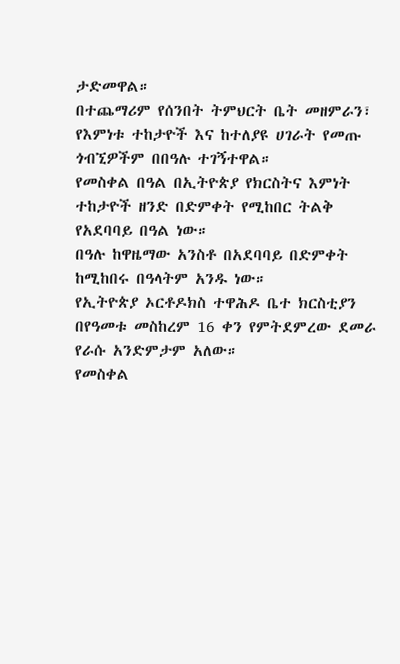ታድመዋል።
በተጨማሪም የሰንበት ትምህርት ቤት መዘምራን፣ የእምነቱ ተከታዮች እና ከተለያዩ ሀገራት የመጡ ጎብኚዎችም በበዓሉ ተገኝተዋል።
የመስቀል በዓል በኢትዮጵያ የክርስትና እምነት ተከታዮች ዘንድ በድምቀት የሚከበር ትልቅ የአደባባይ በዓል ነው።
በዓሉ ከዋዜማው አንስቶ በአደባባይ በድምቀት ከሚከበሩ በዓላትም አንዱ ነው።
የኢትዮጵያ ኦርቶዶክስ ተዋሕዶ ቤተ ክርስቲያን በየዓመቱ መስከረም 16 ቀን የምትደምረው ደመራ የራሱ አንድምታም አለው።
የመስቀል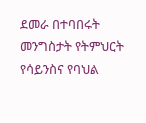ደመራ በተባበሩት መንግስታት የትምህርት የሳይንስና የባህል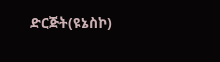ድርጅት(ዩኔስኮ)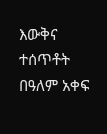እውቅና ተሰጥቶት በዓለም አቀፍ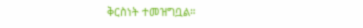ቅርስነት ተመዝግቧል።